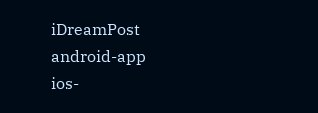iDreamPost
android-app
ios-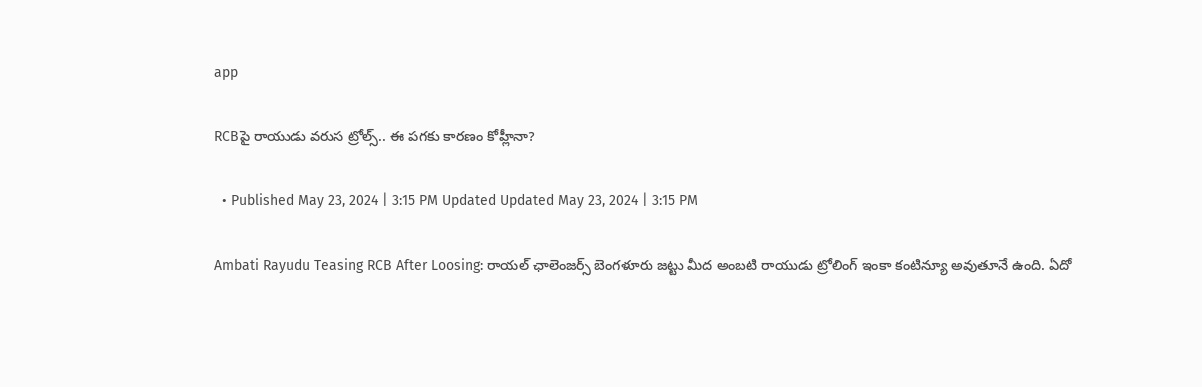app

RCBపై రాయుడు వరుస ట్రోల్స్.. ఈ పగకు కారణం కోహ్లీనా?

  • Published May 23, 2024 | 3:15 PM Updated Updated May 23, 2024 | 3:15 PM

Ambati Rayudu Teasing RCB After Loosing: రాయల్ ఛాలెంజర్స్ బెంగళూరు జట్టు మీద అంబటి రాయుడు ట్రోలింగ్ ఇంకా కంటిన్యూ అవుతూనే ఉంది. ఏదో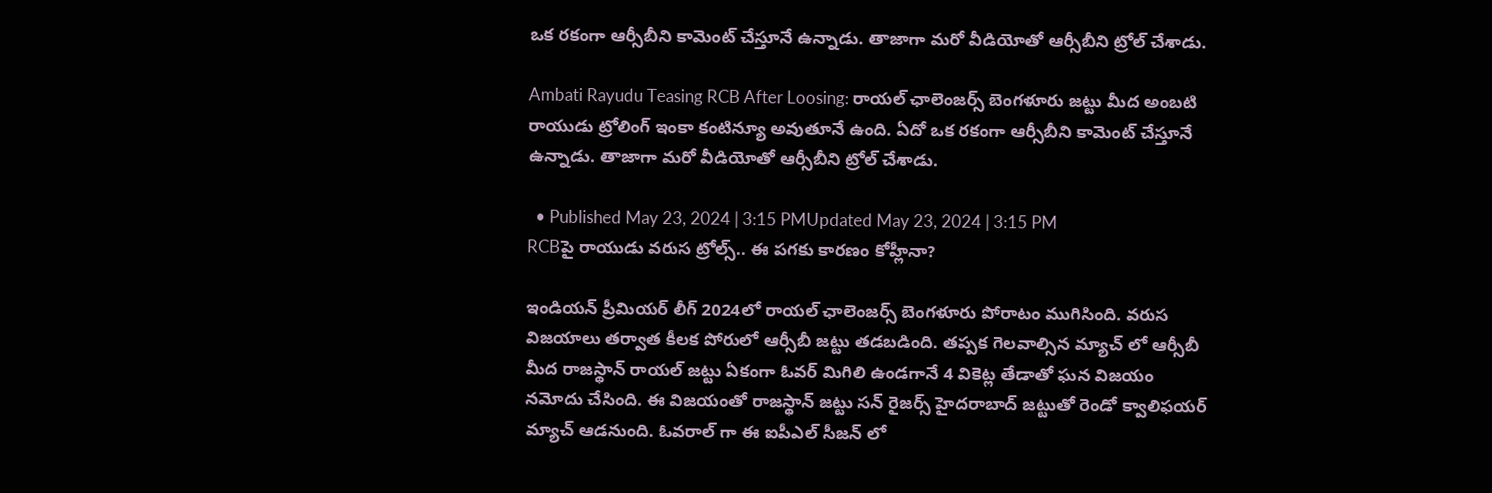ఒక రకంగా ఆర్సీబీని కామెంట్ చేస్తూనే ఉన్నాడు. తాజాగా మరో వీడియోతో ఆర్సీబీని ట్రోల్ చేశాడు.

Ambati Rayudu Teasing RCB After Loosing: రాయల్ ఛాలెంజర్స్ బెంగళూరు జట్టు మీద అంబటి రాయుడు ట్రోలింగ్ ఇంకా కంటిన్యూ అవుతూనే ఉంది. ఏదో ఒక రకంగా ఆర్సీబీని కామెంట్ చేస్తూనే ఉన్నాడు. తాజాగా మరో వీడియోతో ఆర్సీబీని ట్రోల్ చేశాడు.

  • Published May 23, 2024 | 3:15 PMUpdated May 23, 2024 | 3:15 PM
RCBపై రాయుడు వరుస ట్రోల్స్.. ఈ పగకు కారణం కోహ్లీనా?

ఇండియన్ ప్రీమియర్ లీగ్ 2024లో రాయల్ ఛాలెంజర్స్ బెంగళూరు పోరాటం ముగిసింది. వరుస విజయాలు తర్వాత కీలక పోరులో ఆర్సీబీ జట్టు తడబడింది. తప్పక గెలవాల్సిన మ్యాచ్ లో ఆర్సీబీ మీద రాజస్థాన్ రాయల్ జట్టు ఏకంగా ఓవర్ మిగిలి ఉండగానే 4 వికెట్ల తేడాతో ఘన విజయం నమోదు చేసింది. ఈ విజయంతో రాజస్థాన్ జట్టు సన్ రైజర్స్ హైదరాబాద్ జట్టుతో రెండో క్వాలిఫయర్ మ్యాచ్ ఆడనుంది. ఓవరాల్ గా ఈ ఐపీఎల్ సీజన్ లో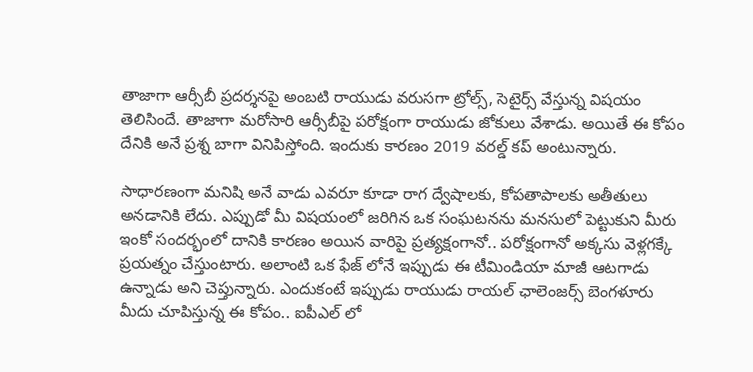తాజాగా ఆర్సీబీ ప్రదర్శనపై అంబటి రాయుడు వరుసగా ట్రోల్స్, సెటైర్స్ వేస్తున్న విషయం తెలిసిందే. తాజాగా మరోసారి ఆర్సీబీపై పరోక్షంగా రాయుడు జోకులు వేశాడు. అయితే ఈ కోపం దేనికి అనే ప్రశ్న బాగా వినిపిస్తోంది. ఇందుకు కారణం 2019 వరల్డ్ కప్ అంటున్నారు.

సాధారణంగా మనిషి అనే వాడు ఎవరూ కూడా రాగ ద్వేషాలకు, కోపతాపాలకు అతీతులు అనడానికి లేదు. ఎప్పుడో మీ విషయంలో జరిగిన ఒక సంఘటనను మనసులో పెట్టుకుని మీరు ఇంకో సందర్భంలో దానికి కారణం అయిన వారిపై ప్రత్యక్షంగానో.. పరోక్షంగానో అక్కసు వెళ్లగక్కే ప్రయత్నం చేస్తుంటారు. అలాంటి ఒక ఫేజ్ లోనే ఇప్పుడు ఈ టీమిండియా మాజీ ఆటగాడు ఉన్నాడు అని చెప్తున్నారు. ఎందుకంటే ఇప్పుడు రాయుడు రాయల్ ఛాలెంజర్స్ బెంగళూరు మీదు చూపిస్తున్న ఈ కోపం.. ఐపీఎల్ లో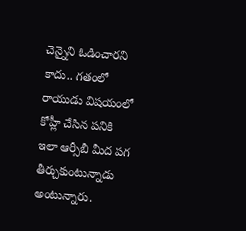చెన్నైని ఓడించారని కాదు.. గతంలో రాయుడు విషయంలో కోహ్లీ చేసిన పనికి ఇలా ఆర్సీబీ మీద పగ తీర్చుకుంటున్నాడు అంటున్నారు.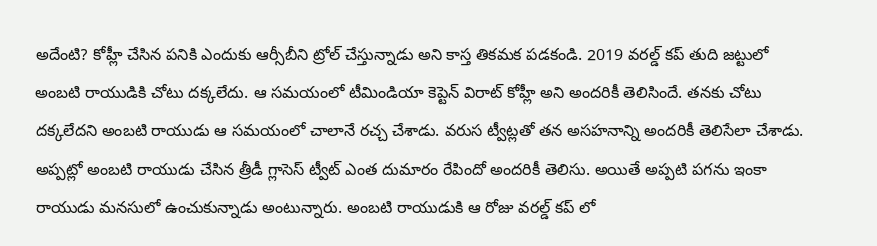అదేంటి? కోహ్లీ చేసిన పనికి ఎందుకు ఆర్సీబీని ట్రోల్ చేస్తున్నాడు అని కాస్త తికమక పడకండి. 2019 వరల్డ్ కప్ తుది జట్టులో అంబటి రాయుడికి చోటు దక్కలేదు. ఆ సమయంలో టీమిండియా కెప్టెన్ విరాట్ కోహ్లీ అని అందరికీ తెలిసిందే. తనకు చోటు దక్కలేదని అంబటి రాయుడు ఆ సమయంలో చాలానే రచ్చ చేశాడు. వరుస ట్వీట్లతో తన అసహనాన్ని అందరికీ తెలిసేలా చేశాడు. అప్పట్లో అంబటి రాయుడు చేసిన త్రీడీ గ్లాసెస్ ట్వీట్ ఎంత దుమారం రేపిందో అందరికీ తెలిసు. అయితే అప్పటి పగను ఇంకా రాయుడు మనసులో ఉంచుకున్నాడు అంటున్నారు. అంబటి రాయుడుకి ఆ రోజు వరల్డ్ కప్ లో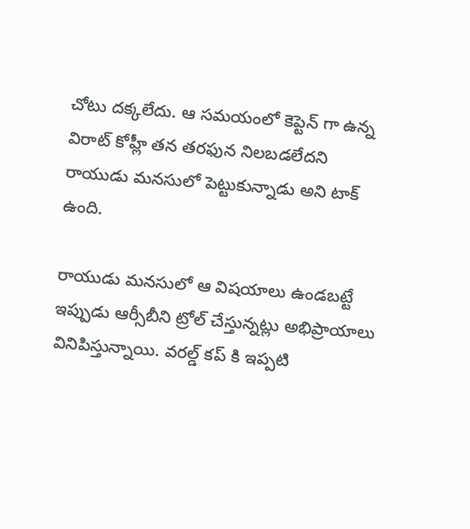చోటు దక్కలేదు. ఆ సమయంలో కెప్టెన్ గా ఉన్న విరాట్ కోహ్లీ తన తరఫున నిలబడలేదని రాయుడు మనసులో పెట్టుకున్నాడు అని టాక్ ఉంది.

రాయుడు మనసులో ఆ విషయాలు ఉండబట్టే ఇప్పుడు ఆర్సీబీని ట్రోల్ చేస్తున్నట్లు అభిప్రాయాలు వినిపిస్తున్నాయి. వరల్డ్ కప్ కి ఇప్పటి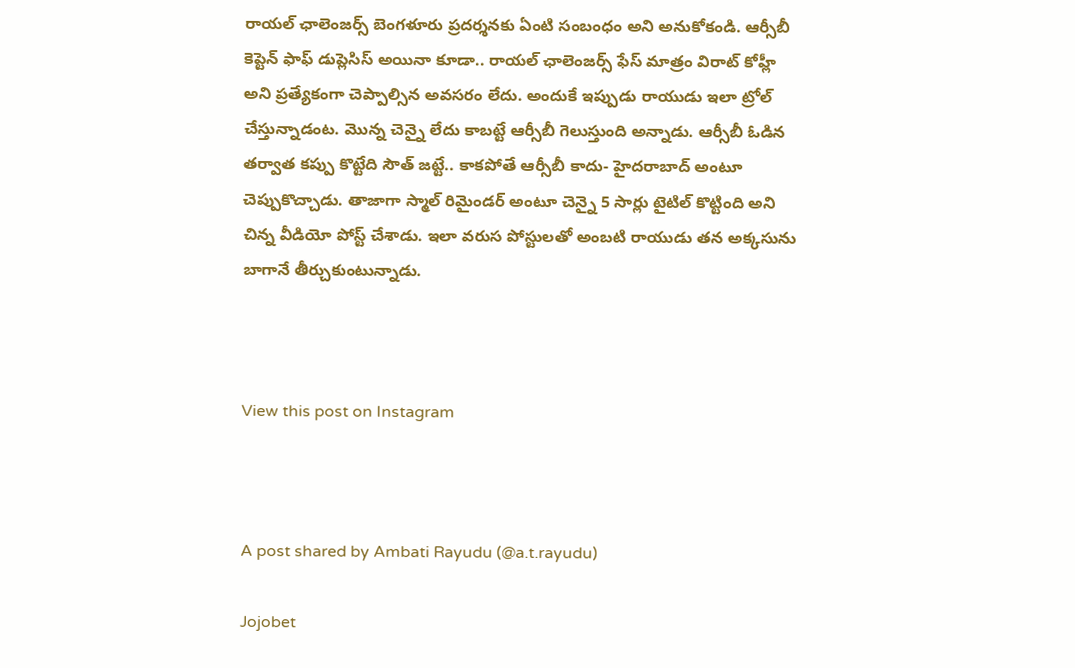రాయల్ ఛాలెంజర్స్ బెంగళూరు ప్రదర్శనకు ఏంటి సంబంధం అని అనుకోకండి. ఆర్సీబీ కెప్టెన్ ఫాఫ్ డుప్లెసిస్ అయినా కూడా.. రాయల్ ఛాలెంజర్స్ ఫేస్ మాత్రం విరాట్ కోహ్లీ అని ప్రత్యేకంగా చెప్పాల్సిన అవసరం లేదు. అందుకే ఇప్పుడు రాయుడు ఇలా ట్రోల్ చేస్తున్నాడంట. మొన్న చెన్నై లేదు కాబట్టే ఆర్సీబీ గెలుస్తుంది అన్నాడు. ఆర్సీబీ ఓడిన తర్వాత కప్పు కొట్టేది సౌత్ జట్టే.. కాకపోతే ఆర్సీబీ కాదు- హైదరాబాద్ అంటూ చెప్పుకొచ్చాడు. తాజాగా స్మాల్ రిమైండర్ అంటూ చెన్నై 5 సార్లు టైటిల్ కొట్టింది అని చిన్న వీడియో పోస్ట్ చేశాడు. ఇలా వరుస పోస్టులతో అంబటి రాయుడు తన అక్కసును బాగానే తీర్చుకుంటున్నాడు.



View this post on Instagram



A post shared by Ambati Rayudu (@a.t.rayudu)

Jojobet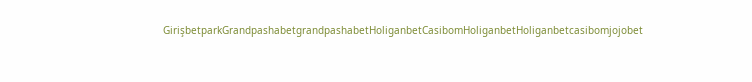GirişbetparkGrandpashabetgrandpashabetHoliganbetCasibomHoliganbetHoliganbetcasibomjojobet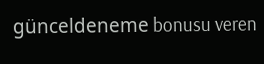günceldeneme bonusu veren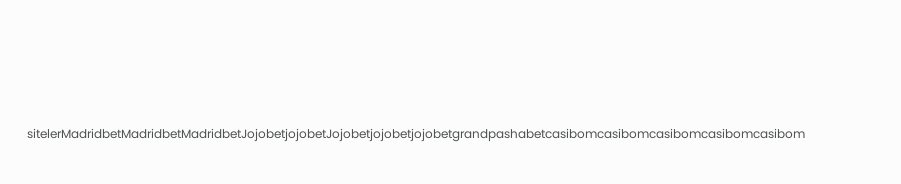sitelerMadridbetMadridbetMadridbetJojobetjojobetJojobetjojobetjojobetgrandpashabetcasibomcasibomcasibomcasibomcasibom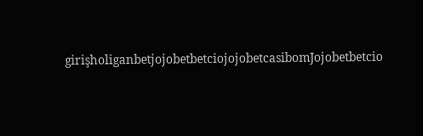girişholiganbetjojobetbetciojojobetcasibomJojobetbetcio